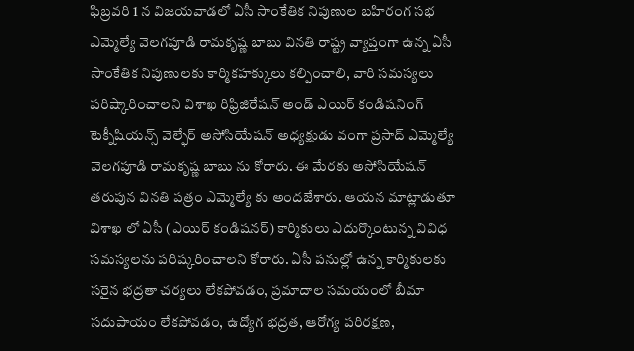ఫిబ్రవరి 1 న విజయవాడలో ఏసీ సాంకేతిక నిపుణుల బహిరంగ సభ
ఎమ్మెల్యే వెలగపూడి రామకృష్ణ బాబు వినతి రాష్ట్ర వ్యాప్తంగా ఉన్న ఏసీ సాంకేతిక నిపుణులకు కార్మికహక్కులు కల్పించాలి, వారి సమస్యలు పరిష్కారించాలని విశాఖ రిఫ్రిజిరేషన్ అండ్ ఎయిర్ కండిషనింగ్ టెక్నీషియన్స్ వెల్ఫేర్ అసోసియేషన్ అధ్యక్షుడు వంగా ప్రసాద్ ఎమ్మెల్యే వెలగపూడి రామకృష్ణ బాబు ను కోరారు. ఈ మేరకు అసోసియేషన్ తరుపున వినతి పత్రం ఎమ్మెల్యే కు అందజేశారు. ఆయన మాట్లాడుతూ విశాఖ లో ఏసీ (ఎయిర్ కండిషనర్) కార్మికులు ఎదుర్కొంటున్న వివిధ సమస్యలను పరిష్కరించాలని కోరారు. ఏసీ పనుల్లో ఉన్న కార్మికులకు సరైన భద్రతా చర్యలు లేకపోవడం, ప్రమాదాల సమయంలో బీమా సదుపాయం లేకపోవడం, ఉద్యోగ భద్రత, ఆరోగ్య పరిరక్షణ,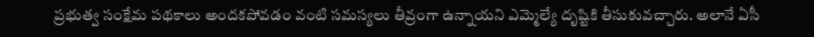ప్రభుత్వ సంక్షేమ పథకాలు అందకపోవడం వంటి సమస్యలు తీవ్రంగా ఉన్నాయని ఎమ్మెల్యే దృష్టికి తీసుకువచ్చారు. అలానే ఏసీ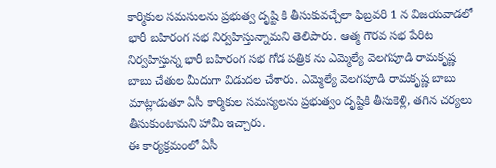కార్మికుల సమసులను ప్రభుత్వ దృష్టి కి తీసుకువచ్చేలా ఫిబ్రవరి 1 న విజయవాడలో భారీ బహిరంగ సభ నిర్వహిస్తున్నామని తెలిపారు. ఆత్మ గౌరవ సభ పేరిట నిర్వహిస్తున్న భారీ బహిరంగ సభ గోడ పత్రిక ను ఎమ్మెల్యే వెలగపూడి రామకృష్ణ బాబు చేతుల మీదుగా విడుదల చేశారు. ఎమ్మెల్యే వెలగపూడి రామకృష్ణ బాబు మాట్లాడుతూ ఏసీ కార్మికుల సమస్యలను ప్రభుత్వం దృష్టికి తీసుకెళ్లి, తగిన చర్యలు తీసుకుంటామని హామీ ఇచ్చారు.
ఈ కార్యక్రమంలో ఏసీ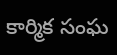కార్మిక సంఘ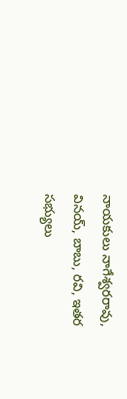నాయకులు నాగేశ్వరరావు, వినయ్, బాబు, రవి, ఇతర సభ్యులు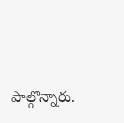పాల్గొన్నారు.